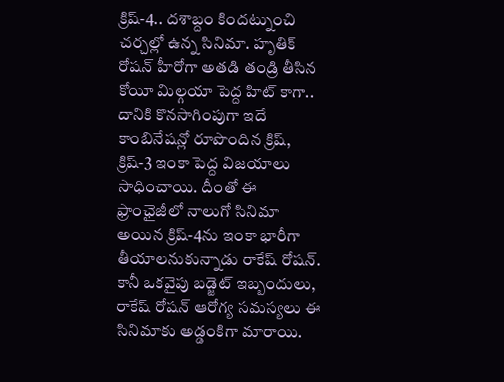క్రిష్-4.. దశాబ్దం కిందట్నుంచి చర్చల్లో ఉన్న సినిమా. హృతిక్ రోషన్ హీరోగా అతడి తండ్రి తీసిన కోయీ మిల్గయా పెద్ద హిట్ కాగా.. దానికి కొనసాగింపుగా ఇదే కాంబినేషన్లో రూపొందిన క్రిష్, క్రిష్-3 ఇంకా పెద్ద విజయాలు సాధించాయి. దీంతో ఈ ఫ్రాంఛైజీలో నాలుగో సినిమా అయిన క్రిష్-4ను ఇంకా భారీగా తీయాలనుకున్నాడు రాకేష్ రోషన్.
కానీ ఒకవైపు బడ్జెట్ ఇబ్బందులు, రాకేష్ రోషన్ ఆరోగ్య సమస్యలు ఈ సినిమాకు అడ్డంకిగా మారాయి.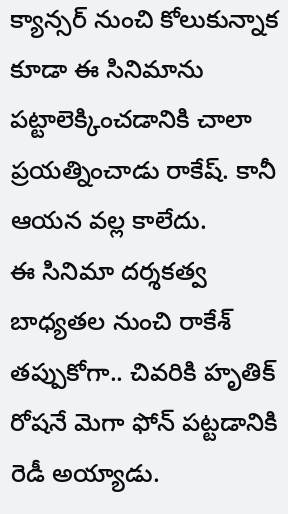క్యాన్సర్ నుంచి కోలుకున్నాక కూడా ఈ సినిమాను పట్టాలెక్కించడానికి చాలా ప్రయత్నించాడు రాకేష్. కానీ ఆయన వల్ల కాలేదు.
ఈ సినిమా దర్శకత్వ బాధ్యతల నుంచి రాకేశ్ తప్పుకోగా.. చివరికి హృతిక్ రోషనే మెగా ఫోన్ పట్టడానికి రెడీ అయ్యాడు.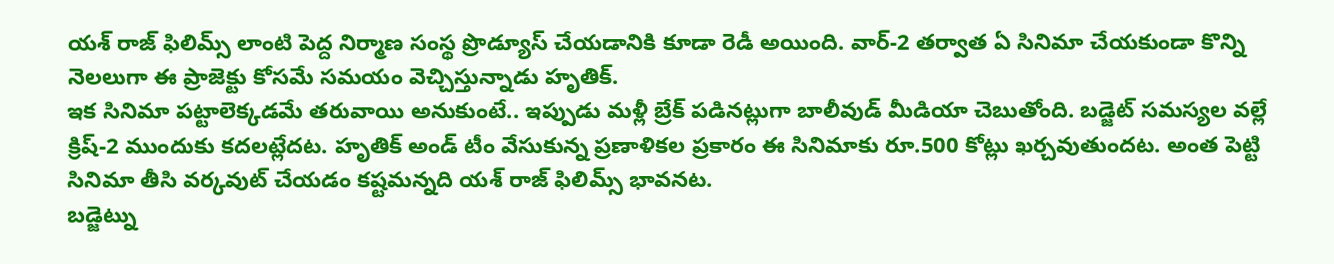యశ్ రాజ్ ఫిలిమ్స్ లాంటి పెద్ద నిర్మాణ సంస్థ ప్రొడ్యూస్ చేయడానికి కూడా రెడీ అయింది. వార్-2 తర్వాత ఏ సినిమా చేయకుండా కొన్ని నెలలుగా ఈ ప్రాజెక్టు కోసమే సమయం వెచ్చిస్తున్నాడు హృతిక్.
ఇక సినిమా పట్టాలెక్కడమే తరువాయి అనుకుంటే.. ఇప్పుడు మళ్లీ బ్రేక్ పడినట్లుగా బాలీవుడ్ మీడియా చెబుతోంది. బడ్జెట్ సమస్యల వల్లే క్రిష్-2 ముందుకు కదలట్లేదట. హృతిక్ అండ్ టీం వేసుకున్న ప్రణాళికల ప్రకారం ఈ సినిమాకు రూ.500 కోట్లు ఖర్చవుతుందట. అంత పెట్టి సినిమా తీసి వర్కవుట్ చేయడం కష్టమన్నది యశ్ రాజ్ ఫిలిమ్స్ భావనట.
బడ్జెట్ను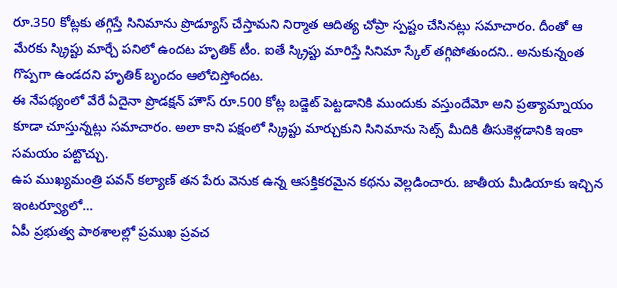రూ.350 కోట్లకు తగ్గిస్తే సినిమాను ప్రొడ్యూస్ చేస్తామని నిర్మాత ఆదిత్య చోప్రా స్పష్టం చేసినట్లు సమాచారం. దీంతో ఆ మేరకు స్క్రిప్టు మార్చే పనిలో ఉందట హృతిక్ టీం. ఐతే స్క్రిప్టు మారిస్తే సినిమా స్కేల్ తగ్గిపోతుందని.. అనుకున్నంత గొప్పగా ఉండదని హృతిక్ బృందం ఆలోచిస్తోందట.
ఈ నేపథ్యంలో వేరే ఏదైనా ప్రొడక్షన్ హౌస్ రూ.500 కోట్ల బడ్జెట్ పెట్టడానికి ముందుకు వస్తుందేమో అని ప్రత్యామ్నాయం కూడా చూస్తున్నట్లు సమాచారం. అలా కాని పక్షంలో స్క్రిప్టు మార్చుకుని సినిమాను సెట్స్ మీదికి తీసుకెళ్లడానికి ఇంకా సమయం పట్టొచ్చు.
ఉప ముఖ్యమంత్రి పవన్ కల్యాణ్ తన పేరు వెనుక ఉన్న ఆసక్తికరమైన కథను వెల్లడించారు. జాతీయ మీడియాకు ఇచ్చిన ఇంటర్వ్యూలో…
ఏపీ ప్రభుత్వ పాఠశాలల్లో ప్రముఖ ప్రవచ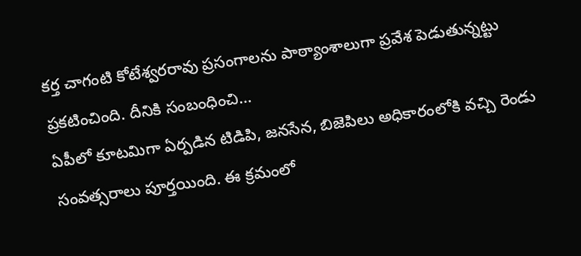కర్త చాగంటి కోటేశ్వరరావు ప్రసంగాలను పాఠ్యాంశాలుగా ప్రవేశ పెడుతున్నట్టు ప్రకటించింది. దీనికి సంబంధించి…
ఏపీలో కూటమిగా ఏర్పడిన టిడిపి, జనసేన, బిజెపిలు అధికారంలోకి వచ్చి రెండు సంవత్సరాలు పూర్తయింది. ఈ క్రమంలో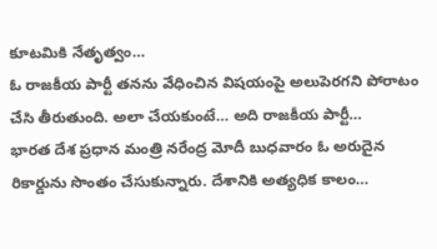కూటమికి నేతృత్వం…
ఓ రాజకీయ పార్టీ తనను వేధించిన విషయంపై అలుపెరగని పోరాటం చేసి తీరుతుంది. అలా చేయకుంటే… అది రాజకీయ పార్టీ…
భారత దేశ ప్రధాన మంత్రి నరేంద్ర మోదీ బుధవారం ఓ అరుదైన రికార్డును సొంతం చేసుకున్నారు. దేశానికి అత్యధిక కాలం…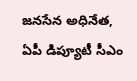జనసేన అధినేత, ఏపీ డిప్యూటీ సీఎం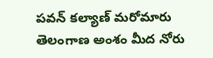పవన్ కల్యాణ్ మరోమారు తెలంగాణ అంశం మీద నోరు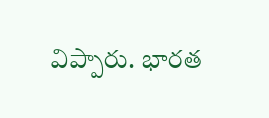విప్పారు. భారత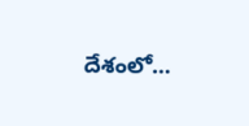దేశంలో…